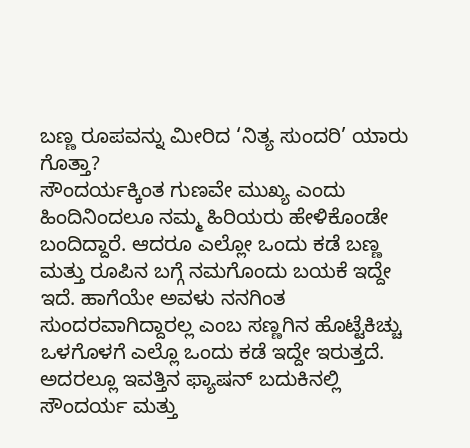ಬಣ್ಣ ರೂಪವನ್ನು ಮೀರಿದ ‘ನಿತ್ಯ ಸುಂದರಿ’ ಯಾರು ಗೊತ್ತಾ?
ಸೌಂದರ್ಯಕ್ಕಿಂತ ಗುಣವೇ ಮುಖ್ಯ ಎಂದು ಹಿಂದಿನಿಂದಲೂ ನಮ್ಮ ಹಿರಿಯರು ಹೇಳಿಕೊಂಡೇ ಬಂದಿದ್ದಾರೆ. ಆದರೂ ಎಲ್ಲೋ ಒಂದು ಕಡೆ ಬಣ್ಣ ಮತ್ತು ರೂಪಿನ ಬಗ್ಗೆ ನಮಗೊಂದು ಬಯಕೆ ಇದ್ದೇ ಇದೆ. ಹಾಗೆಯೇ ಅವಳು ನನಗಿಂತ ಸುಂದರವಾಗಿದ್ದಾರಲ್ಲ ಎಂಬ ಸಣ್ಣಗಿನ ಹೊಟ್ಟೆಕಿಚ್ಚು ಒಳಗೊಳಗೆ ಎಲ್ಲೊ ಒಂದು ಕಡೆ ಇದ್ದೇ ಇರುತ್ತದೆ. ಅದರಲ್ಲೂ ಇವತ್ತಿನ ಫ್ಯಾಷನ್ ಬದುಕಿನಲ್ಲಿ ಸೌಂದರ್ಯ ಮತ್ತು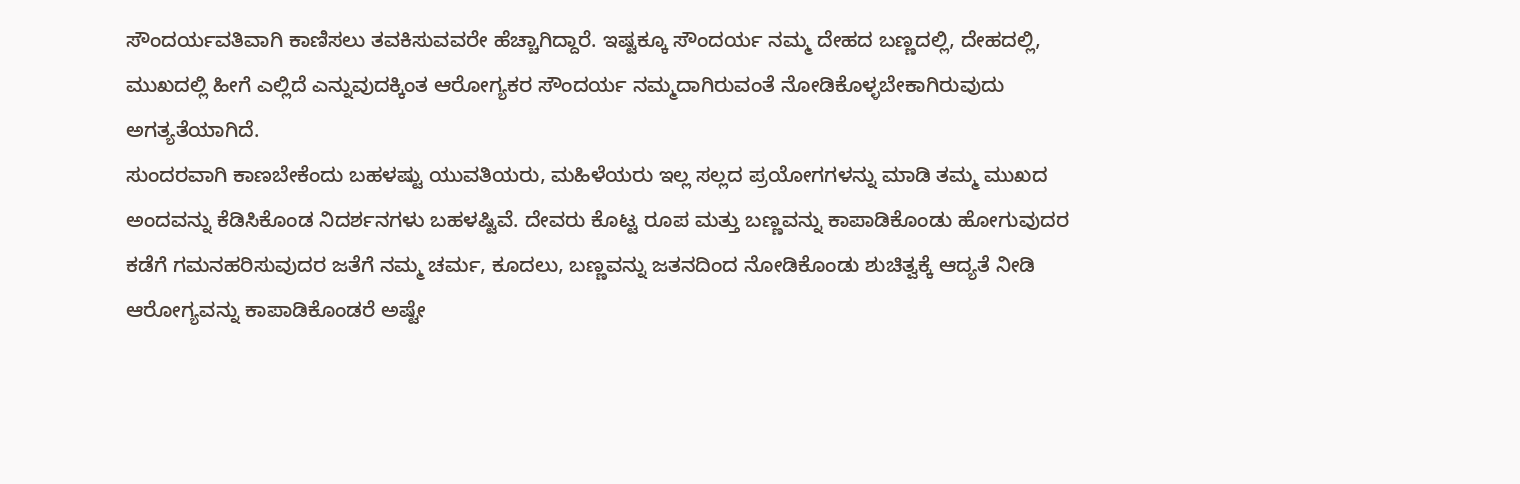ಸೌಂದರ್ಯವತಿವಾಗಿ ಕಾಣಿಸಲು ತವಕಿಸುವವರೇ ಹೆಚ್ಚಾಗಿದ್ದಾರೆ. ಇಷ್ಟಕ್ಕೂ ಸೌಂದರ್ಯ ನಮ್ಮ ದೇಹದ ಬಣ್ಣದಲ್ಲಿ, ದೇಹದಲ್ಲಿ, ಮುಖದಲ್ಲಿ ಹೀಗೆ ಎಲ್ಲಿದೆ ಎನ್ನುವುದಕ್ಕಿಂತ ಆರೋಗ್ಯಕರ ಸೌಂದರ್ಯ ನಮ್ಮದಾಗಿರುವಂತೆ ನೋಡಿಕೊಳ್ಳಬೇಕಾಗಿರುವುದು ಅಗತ್ಯತೆಯಾಗಿದೆ.
ಸುಂದರವಾಗಿ ಕಾಣಬೇಕೆಂದು ಬಹಳಷ್ಟು ಯುವತಿಯರು, ಮಹಿಳೆಯರು ಇಲ್ಲ ಸಲ್ಲದ ಪ್ರಯೋಗಗಳನ್ನು ಮಾಡಿ ತಮ್ಮ ಮುಖದ ಅಂದವನ್ನು ಕೆಡಿಸಿಕೊಂಡ ನಿದರ್ಶನಗಳು ಬಹಳಷ್ಟಿವೆ. ದೇವರು ಕೊಟ್ಟ ರೂಪ ಮತ್ತು ಬಣ್ಣವನ್ನು ಕಾಪಾಡಿಕೊಂಡು ಹೋಗುವುದರ ಕಡೆಗೆ ಗಮನಹರಿಸುವುದರ ಜತೆಗೆ ನಮ್ಮ ಚರ್ಮ, ಕೂದಲು, ಬಣ್ಣವನ್ನು ಜತನದಿಂದ ನೋಡಿಕೊಂಡು ಶುಚಿತ್ವಕ್ಕೆ ಆದ್ಯತೆ ನೀಡಿ ಆರೋಗ್ಯವನ್ನು ಕಾಪಾಡಿಕೊಂಡರೆ ಅಷ್ಟೇ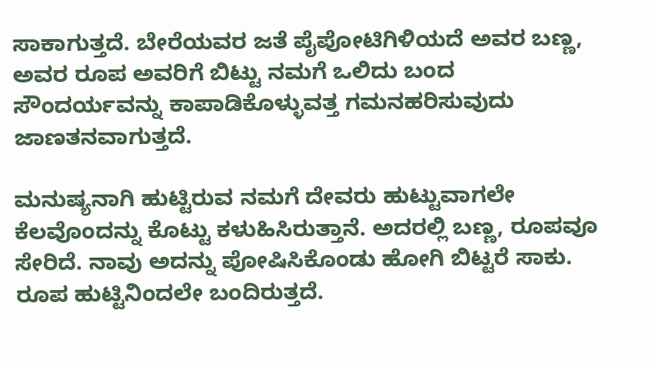ಸಾಕಾಗುತ್ತದೆ. ಬೇರೆಯವರ ಜತೆ ಪೈಪೋಟಿಗಿಳಿಯದೆ ಅವರ ಬಣ್ಣ, ಅವರ ರೂಪ ಅವರಿಗೆ ಬಿಟ್ಟು ನಮಗೆ ಒಲಿದು ಬಂದ ಸೌಂದರ್ಯವನ್ನು ಕಾಪಾಡಿಕೊಳ್ಳುವತ್ತ ಗಮನಹರಿಸುವುದು ಜಾಣತನವಾಗುತ್ತದೆ.

ಮನುಷ್ಯನಾಗಿ ಹುಟ್ಟಿರುವ ನಮಗೆ ದೇವರು ಹುಟ್ಟುವಾಗಲೇ ಕೆಲವೊಂದನ್ನು ಕೊಟ್ಟು ಕಳುಹಿಸಿರುತ್ತಾನೆ. ಅದರಲ್ಲಿ ಬಣ್ಣ, ರೂಪವೂ ಸೇರಿದೆ. ನಾವು ಅದನ್ನು ಪೋಷಿಸಿಕೊಂಡು ಹೋಗಿ ಬಿಟ್ಟರೆ ಸಾಕು. ರೂಪ ಹುಟ್ಟಿನಿಂದಲೇ ಬಂದಿರುತ್ತದೆ.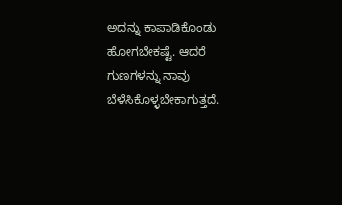ಅದನ್ನು ಕಾಪಾಡಿಕೊಂಡು ಹೋಗಬೇಕಷ್ಟೆ. ಆದರೆ ಗುಣಗಳನ್ನು ನಾವು ಬೆಳೆಸಿಕೊಳ್ಳಬೇಕಾಗುತ್ತದೆ.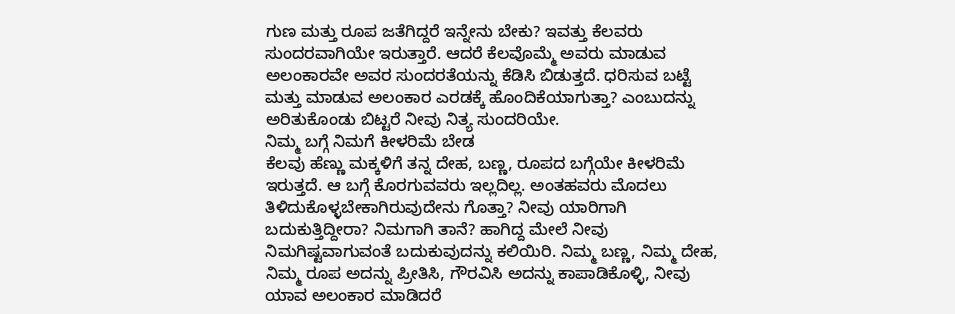ಗುಣ ಮತ್ತು ರೂಪ ಜತೆಗಿದ್ದರೆ ಇನ್ನೇನು ಬೇಕು? ಇವತ್ತು ಕೆಲವರು ಸುಂದರವಾಗಿಯೇ ಇರುತ್ತಾರೆ. ಆದರೆ ಕೆಲವೊಮ್ಮೆ ಅವರು ಮಾಡುವ ಅಲಂಕಾರವೇ ಅವರ ಸುಂದರತೆಯನ್ನು ಕೆಡಿಸಿ ಬಿಡುತ್ತದೆ. ಧರಿಸುವ ಬಟ್ಟೆ ಮತ್ತು ಮಾಡುವ ಅಲಂಕಾರ ಎರಡಕ್ಕೆ ಹೊಂದಿಕೆಯಾಗುತ್ತಾ? ಎಂಬುದನ್ನು ಅರಿತುಕೊಂಡು ಬಿಟ್ಟರೆ ನೀವು ನಿತ್ಯ ಸುಂದರಿಯೇ.
ನಿಮ್ಮ ಬಗ್ಗೆ ನಿಮಗೆ ಕೀಳರಿಮೆ ಬೇಡ
ಕೆಲವು ಹೆಣ್ಣು ಮಕ್ಕಳಿಗೆ ತನ್ನ ದೇಹ, ಬಣ್ಣ, ರೂಪದ ಬಗ್ಗೆಯೇ ಕೀಳರಿಮೆ ಇರುತ್ತದೆ. ಆ ಬಗ್ಗೆ ಕೊರಗುವವರು ಇಲ್ಲದಿಲ್ಲ. ಅಂತಹವರು ಮೊದಲು ತಿಳಿದುಕೊಳ್ಳಬೇಕಾಗಿರುವುದೇನು ಗೊತ್ತಾ? ನೀವು ಯಾರಿಗಾಗಿ ಬದುಕುತ್ತಿದ್ದೀರಾ? ನಿಮಗಾಗಿ ತಾನೆ? ಹಾಗಿದ್ದ ಮೇಲೆ ನೀವು ನಿಮಗಿಷ್ಟವಾಗುವಂತೆ ಬದುಕುವುದನ್ನು ಕಲಿಯಿರಿ. ನಿಮ್ಮ ಬಣ್ಣ, ನಿಮ್ಮ ದೇಹ, ನಿಮ್ಮ ರೂಪ ಅದನ್ನು ಪ್ರೀತಿಸಿ, ಗೌರವಿಸಿ ಅದನ್ನು ಕಾಪಾಡಿಕೊಳ್ಳಿ, ನೀವು ಯಾವ ಅಲಂಕಾರ ಮಾಡಿದರೆ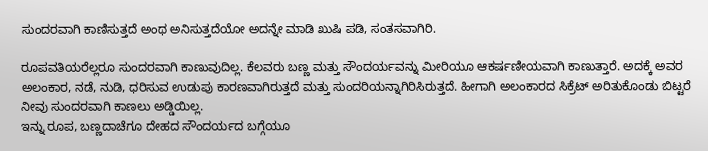ಸುಂದರವಾಗಿ ಕಾಣಿಸುತ್ತದೆ ಅಂಥ ಅನಿಸುತ್ತದೆಯೋ ಅದನ್ನೇ ಮಾಡಿ ಖುಷಿ ಪಡಿ, ಸಂತಸವಾಗಿರಿ.

ರೂಪವತಿಯರೆಲ್ಲರೂ ಸುಂದರವಾಗಿ ಕಾಣುವುದಿಲ್ಲ. ಕೆಲವರು ಬಣ್ಣ ಮತ್ತು ಸೌಂದರ್ಯವನ್ನು ಮೀರಿಯೂ ಆಕರ್ಷಣೀಯವಾಗಿ ಕಾಣುತ್ತಾರೆ. ಅದಕ್ಕೆ ಅವರ ಅಲಂಕಾರ, ನಡೆ, ನುಡಿ, ಧರಿಸುವ ಉಡುಪು ಕಾರಣವಾಗಿರುತ್ತದೆ ಮತ್ತು ಸುಂದರಿಯನ್ನಾಗಿರಿಸಿರುತ್ತದೆ. ಹೀಗಾಗಿ ಅಲಂಕಾರದ ಸಿಕ್ರೆಟ್ ಅರಿತುಕೊಂಡು ಬಿಟ್ಟರೆ ನೀವು ಸುಂದರವಾಗಿ ಕಾಣಲು ಅಡ್ಡಿಯಿಲ್ಲ.
ಇನ್ನು ರೂಪ, ಬಣ್ಣದಾಚೆಗೂ ದೇಹದ ಸೌಂದರ್ಯದ ಬಗ್ಗೆಯೂ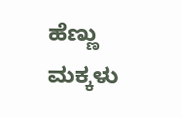ಹೆಣ್ಣು ಮಕ್ಕಳು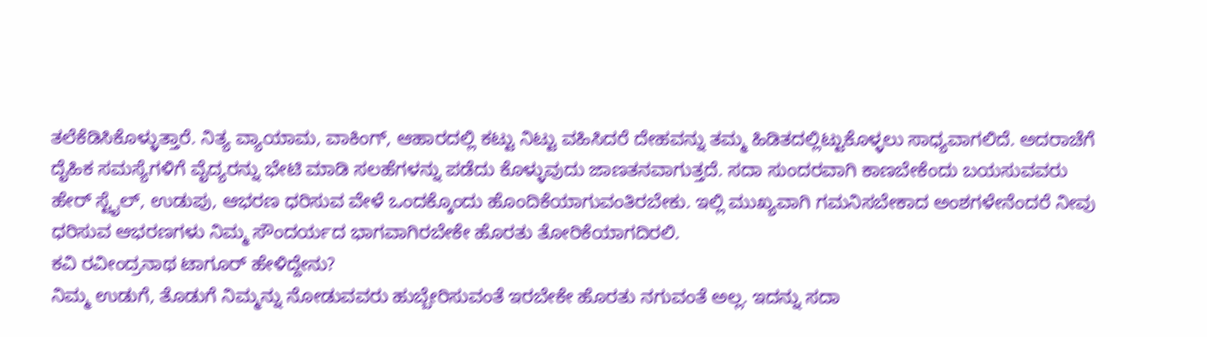ತಲೆಕೆಡಿಸಿಕೊಳ್ಳುತ್ತಾರೆ. ನಿತ್ಯ ವ್ಯಾಯಾಮ, ವಾಕಿಂಗ್, ಆಹಾರದಲ್ಲಿ ಕಟ್ಟು ನಿಟ್ಟು ವಹಿಸಿದರೆ ದೇಹವನ್ನು ತಮ್ಮ ಹಿಡಿತದಲ್ಲಿಟ್ಟುಕೊಳ್ಳಲು ಸಾಧ್ಯವಾಗಲಿದೆ. ಅದರಾಚೆಗೆ ದೈಹಿಕ ಸಮಸ್ಯೆಗಳಿಗೆ ವೈದ್ಯರನ್ನು ಭೇಟಿ ಮಾಡಿ ಸಲಹೆಗಳನ್ನು ಪಡೆದು ಕೊಳ್ಳುವುದು ಜಾಣತನವಾಗುತ್ತದೆ. ಸದಾ ಸುಂದರವಾಗಿ ಕಾಣಬೇಕೆಂದು ಬಯಸುವವರು ಹೇರ್ ಸ್ಟೈಲ್, ಉಡುಪು, ಆಭರಣ ಧರಿಸುವ ವೇಳೆ ಒಂದಕ್ಕೊಂದು ಹೊಂದಿಕೆಯಾಗುವಂತಿರಬೇಕು. ಇಲ್ಲಿ ಮುಖ್ಯವಾಗಿ ಗಮನಿಸಬೇಕಾದ ಅಂಶಗಳೇನೆಂದರೆ ನೀವು ಧರಿಸುವ ಆಭರಣಗಳು ನಿಮ್ಮ ಸೌಂದರ್ಯದ ಭಾಗವಾಗಿರಬೇಕೇ ಹೊರತು ತೋರಿಕೆಯಾಗದಿರಲಿ.
ಕವಿ ರವೀಂದ್ರನಾಥ ಟಾಗೂರ್ ಹೇಳಿದ್ದೇನು?
ನಿಮ್ಮ ಉಡುಗೆ, ತೊಡುಗೆ ನಿಮ್ಮನ್ನು ನೋಡುವವರು ಹುಬ್ಬೇರಿಸುವಂತೆ ಇರಬೇಕೇ ಹೊರತು ನಗುವಂತೆ ಅಲ್ಲ. ಇದನ್ನು ಸದಾ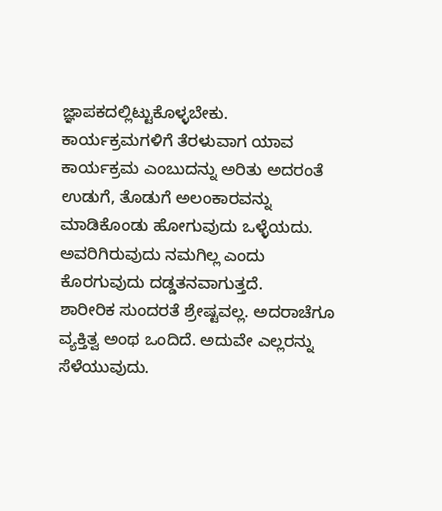ಜ್ಞಾಪಕದಲ್ಲಿಟ್ಟುಕೊಳ್ಳಬೇಕು. ಕಾರ್ಯಕ್ರಮಗಳಿಗೆ ತೆರಳುವಾಗ ಯಾವ ಕಾರ್ಯಕ್ರಮ ಎಂಬುದನ್ನು ಅರಿತು ಅದರಂತೆ ಉಡುಗೆ, ತೊಡುಗೆ ಅಲಂಕಾರವನ್ನು ಮಾಡಿಕೊಂಡು ಹೋಗುವುದು ಒಳ್ಳೆಯದು. ಅವರಿಗಿರುವುದು ನಮಗಿಲ್ಲ ಎಂದು ಕೊರಗುವುದು ದಡ್ಡತನವಾಗುತ್ತದೆ.
ಶಾರೀರಿಕ ಸುಂದರತೆ ಶ್ರೇಷ್ಟವಲ್ಲ. ಅದರಾಚೆಗೂ ವ್ಯಕ್ತಿತ್ವ ಅಂಥ ಒಂದಿದೆ. ಅದುವೇ ಎಲ್ಲರನ್ನು ಸೆಳೆಯುವುದು.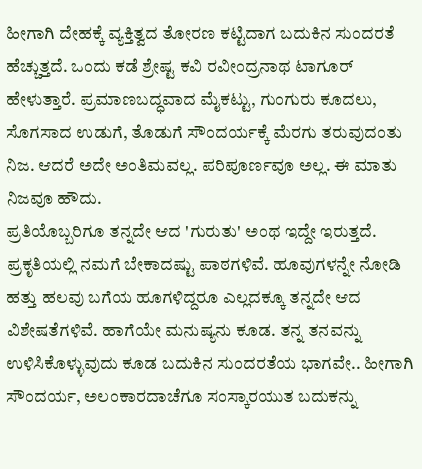ಹೀಗಾಗಿ ದೇಹಕ್ಕೆ ವ್ಯಕ್ತಿತ್ವದ ತೋರಣ ಕಟ್ಟಿದಾಗ ಬದುಕಿನ ಸುಂದರತೆ ಹೆಚ್ಚುತ್ತದೆ. ಒಂದು ಕಡೆ ಶ್ರೇಷ್ಟ ಕವಿ ರವೀಂದ್ರನಾಥ ಟಾಗೂರ್ ಹೇಳುತ್ತಾರೆ. ಪ್ರಮಾಣಬದ್ಧವಾದ ಮೈಕಟ್ಟು, ಗುಂಗುರು ಕೂದಲು, ಸೊಗಸಾದ ಉಡುಗೆ, ತೊಡುಗೆ ಸೌಂದರ್ಯಕ್ಕೆ ಮೆರಗು ತರುವುದಂತು ನಿಜ. ಆದರೆ ಅದೇ ಅಂತಿಮವಲ್ಲ. ಪರಿಪೂರ್ಣವೂ ಅಲ್ಲ. ಈ ಮಾತು ನಿಜವೂ ಹೌದು.
ಪ್ರತಿಯೊಬ್ಬರಿಗೂ ತನ್ನದೇ ಆದ 'ಗುರುತು' ಅಂಥ ಇದ್ದೇ ಇರುತ್ತದೆ. ಪ್ರಕೃತಿಯಲ್ಲಿ ನಮಗೆ ಬೇಕಾದಷ್ಟು ಪಾಠಗಳಿವೆ. ಹೂವುಗಳನ್ನೇ ನೋಡಿ ಹತ್ತು ಹಲವು ಬಗೆಯ ಹೂಗಳಿದ್ದರೂ ಎಲ್ಲದಕ್ಕೂ ತನ್ನದೇ ಆದ ವಿಶೇಷತೆಗಳಿವೆ. ಹಾಗೆಯೇ ಮನುಷ್ಯನು ಕೂಡ. ತನ್ನ ತನವನ್ನು ಉಳಿಸಿಕೊಳ್ಳುವುದು ಕೂಡ ಬದುಕಿನ ಸುಂದರತೆಯ ಭಾಗವೇ.. ಹೀಗಾಗಿ ಸೌಂದರ್ಯ, ಅಲಂಕಾರದಾಚೆಗೂ ಸಂಸ್ಕಾರಯುತ ಬದುಕನ್ನು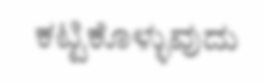ಕಟ್ಟಿಕೊಳ್ಳುವುದು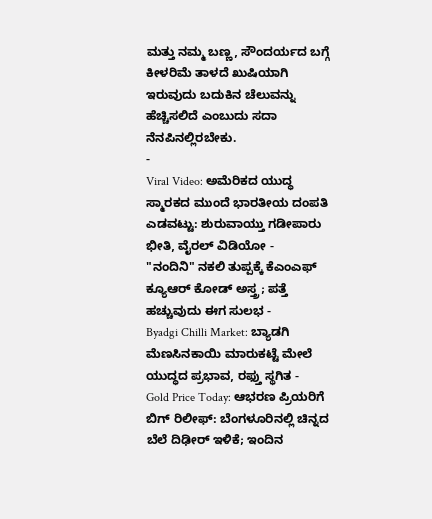ಮತ್ತು ನಮ್ಮ ಬಣ್ಣ, ಸೌಂದರ್ಯದ ಬಗ್ಗೆ ಕೀಳರಿಮೆ ತಾಳದೆ ಖುಷಿಯಾಗಿ ಇರುವುದು ಬದುಕಿನ ಚೆಲುವನ್ನು ಹೆಚ್ಚಿಸಲಿದೆ ಎಂಬುದು ಸದಾ ನೆನಪಿನಲ್ಲಿರಬೇಕು.
-
Viral Video: ಅಮೆರಿಕದ ಯುದ್ಧ ಸ್ಮಾರಕದ ಮುಂದೆ ಭಾರತೀಯ ದಂಪತಿ ಎಡವಟ್ಟು: ಶುರುವಾಯ್ತು ಗಡೀಪಾರು ಭೀತಿ, ವೈರಲ್ ವಿಡಿಯೋ -
"ನಂದಿನಿ" ನಕಲಿ ತುಪ್ಪಕ್ಕೆ ಕೆಎಂಎಫ್ ಕ್ಯೂಆರ್ ಕೋಡ್ ಅಸ್ತ್ರ; ಪತ್ತೆ ಹಚ್ಚುವುದು ಈಗ ಸುಲಭ -
Byadgi Chilli Market: ಬ್ಯಾಡಗಿ ಮೆಣಸಿನಕಾಯಿ ಮಾರುಕಟ್ಟೆ ಮೇಲೆ ಯುದ್ಧದ ಪ್ರಭಾವ, ರಫ್ತು ಸ್ಥಗಿತ -
Gold Price Today: ಆಭರಣ ಪ್ರಿಯರಿಗೆ ಬಿಗ್ ರಿಲೀಫ್: ಬೆಂಗಳೂರಿನಲ್ಲಿ ಚಿನ್ನದ ಬೆಲೆ ದಿಢೀರ್ ಇಳಿಕೆ; ಇಂದಿನ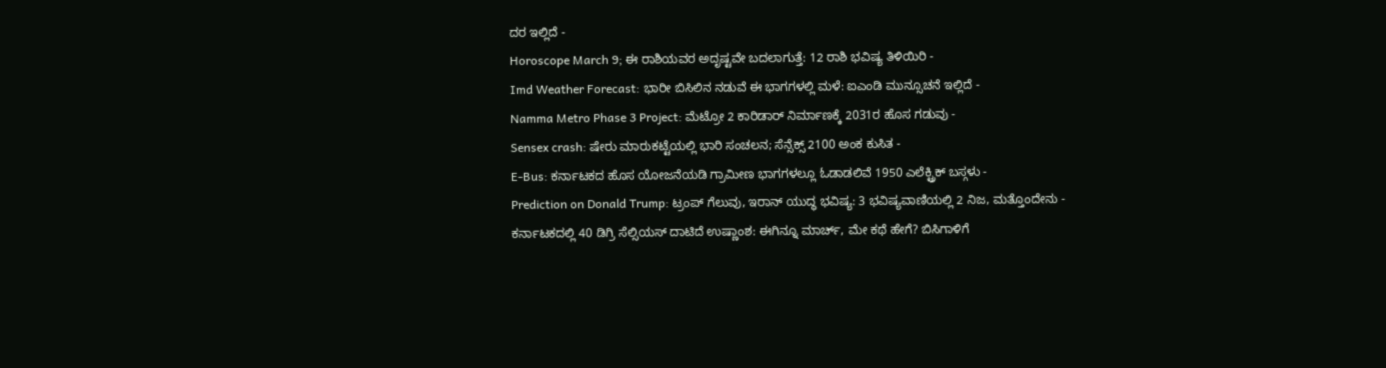ದರ ಇಲ್ಲಿದೆ -
Horoscope March 9; ಈ ರಾಶಿಯವರ ಅದೃಷ್ಟವೇ ಬದಲಾಗುತ್ತೆ: 12 ರಾಶಿ ಭವಿಷ್ಯ ತಿಳಿಯಿರಿ -
Imd Weather Forecast: ಭಾರೀ ಬಿಸಿಲಿನ ನಡುವೆ ಈ ಭಾಗಗಳಲ್ಲಿ ಮಳೆ: ಐಎಂಡಿ ಮುನ್ಸೂಚನೆ ಇಲ್ಲಿದೆ -
Namma Metro Phase 3 Project: ಮೆಟ್ರೋ 2 ಕಾರಿಡಾರ್ ನಿರ್ಮಾಣಕ್ಕೆ 2031ರ ಹೊಸ ಗಡುವು -
Sensex crash: ಷೇರು ಮಾರುಕಟ್ಟೆಯಲ್ಲಿ ಭಾರಿ ಸಂಚಲನ; ಸೆನ್ಸೆಕ್ಸ್ 2100 ಅಂಕ ಕುಸಿತ -
E-Bus: ಕರ್ನಾಟಕದ ಹೊಸ ಯೋಜನೆಯಡಿ ಗ್ರಾಮೀಣ ಭಾಗಗಳಲ್ಲೂ ಓಡಾಡಲಿವೆ 1950 ಎಲೆಕ್ಟ್ರಿಕ್ ಬಸ್ಗಳು -
Prediction on Donald Trump: ಟ್ರಂಪ್ ಗೆಲುವು, ಇರಾನ್ ಯುದ್ಧ ಭವಿಷ್ಯ: 3 ಭವಿಷ್ಯವಾಣಿಯಲ್ಲಿ 2 ನಿಜ, ಮತ್ತೊಂದೇನು -
ಕರ್ನಾಟಕದಲ್ಲಿ 40 ಡಿಗ್ರಿ ಸೆಲ್ಸಿಯಸ್ ದಾಟಿದೆ ಉಷ್ಣಾಂಶ: ಈಗಿನ್ನೂ ಮಾರ್ಚ್, ಮೇ ಕಥೆ ಹೇಗೆ? ಬಿಸಿಗಾಳಿಗೆ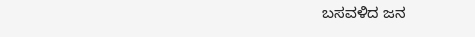ಬಸವಳಿದ ಜನ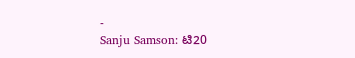-
Sanju Samson: ಟಿ20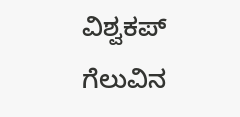ವಿಶ್ವಕಪ್ ಗೆಲುವಿನ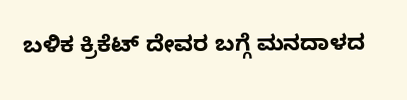ಬಳಿಕ ಕ್ರಿಕೆಟ್ ದೇವರ ಬಗ್ಗೆ ಮನದಾಳದ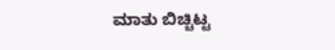ಮಾತು ಬಿಚ್ಚಿಟ್ಟ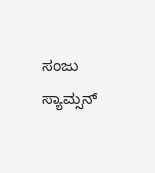ಸಂಜು ಸ್ಯಾಮ್ಸನ್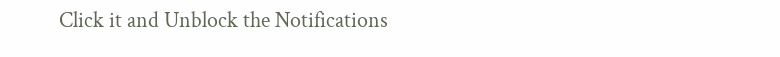Click it and Unblock the Notifications